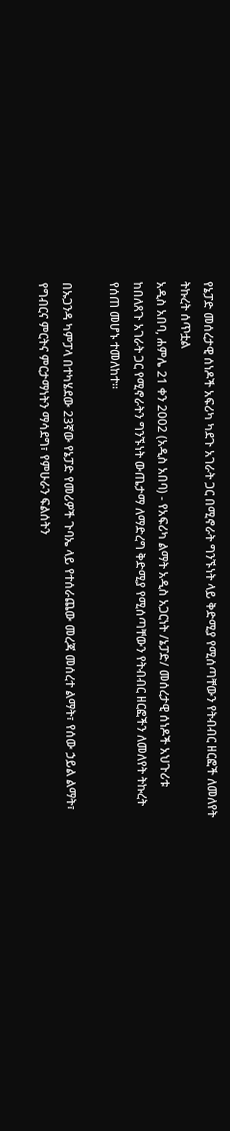የኔፓድ መሰረታዊ ሰነዶች አፍሪካ ካደጉ አገራት ጋር በሚኖራት ግንኙነት ላይ ቅድሚያ የሚሰጣቸውን የትብብር ዘርፎች ለመለየት ትኩረት ሰጥቷል
አዲስ አበባ, ሐምሌ 21 ቀን 2002 (አዲስ አበባ) - የአፍሪካ ልማት አዲስ አጋርነት /ኔፓድ/ መሰረታዊ ሰነዶች አህጉሪቱ ከበለጸጉ አገራት ጋር የሚኖራትን ግንኙነት ውጤታማ ለማድረግ ቅድሚያ የሚሰጣቸውን የትብብር ዘርፎችን ለመለየት ትኩረት የሰጠ መሆኑ ተመለከተ፡፡

በኡጋንዳ ካምፓላ በተካሄደው 23ኛው የኔፓድ የመሪዎች ጉባኤ ላይ የተሰራጨው መረጃ መሰረተ ልማት፣ የሰው ኃይል ልማት፣ የግብርና ምርትና ምርታማነትን ማሳደግ፣ የምሁራን ፍልሰትን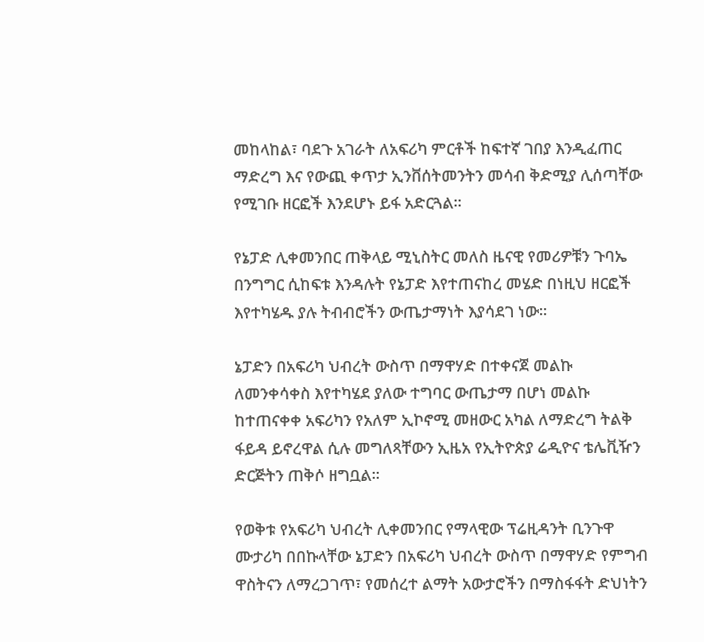መከላከል፣ ባደጉ አገራት ለአፍሪካ ምርቶች ከፍተኛ ገበያ እንዲፈጠር ማድረግ እና የውጪ ቀጥታ ኢንቨሰትመንትን መሳብ ቅድሚያ ሊሰጣቸው የሚገቡ ዘርፎች እንደሆኑ ይፋ አድርጓል።

የኔፓድ ሊቀመንበር ጠቅላይ ሚኒስትር መለስ ዜናዊ የመሪዎቹን ጉባኤ በንግግር ሲከፍቱ እንዳሉት የኔፓድ እየተጠናከረ መሄድ በነዚህ ዘርፎች እየተካሄዱ ያሉ ትብብሮችን ውጤታማነት እያሳደገ ነው፡፡

ኔፓድን በአፍሪካ ህብረት ውስጥ በማዋሃድ በተቀናጀ መልኩ ለመንቀሳቀስ እየተካሄደ ያለው ተግባር ውጤታማ በሆነ መልኩ ከተጠናቀቀ አፍሪካን የአለም ኢኮኖሚ መዘውር አካል ለማድረግ ትልቅ ፋይዳ ይኖረዋል ሲሉ መግለጻቸውን ኢዜአ የኢትዮጵያ ሬዲዮና ቴሌቪዥን ድርጅትን ጠቅሶ ዘግቧል፡፡

የወቅቱ የአፍሪካ ህብረት ሊቀመንበር የማላዊው ፕሬዚዳንት ቢንጉዋ ሙታሪካ በበኩላቸው ኔፓድን በአፍሪካ ህብረት ውስጥ በማዋሃድ የምግብ ዋስትናን ለማረጋገጥ፣ የመሰረተ ልማት አውታሮችን በማስፋፋት ድህነትን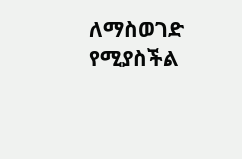ለማስወገድ የሚያስችል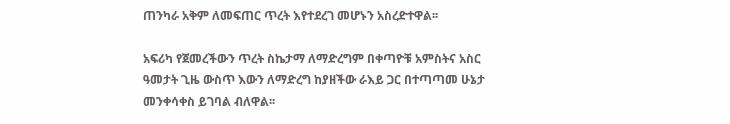ጠንካራ አቅም ለመፍጠር ጥረት እየተደረገ መሆኑን አስረድተዋል፡፡

አፍሪካ የጀመረችውን ጥረት ስኬታማ ለማድረግም በቀጣዮቹ አምስትና አስር ዓመታት ጊዜ ውስጥ እውን ለማድረግ ከያዘችው ራእይ ጋር በተጣጣመ ሁኔታ መንቀሳቀስ ይገባል ብለዋል፡፡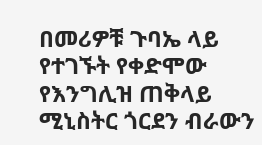በመሪዎቹ ጉባኤ ላይ የተገኙት የቀድሞው የእንግሊዝ ጠቅላይ ሚኒስትር ጎርደን ብራውን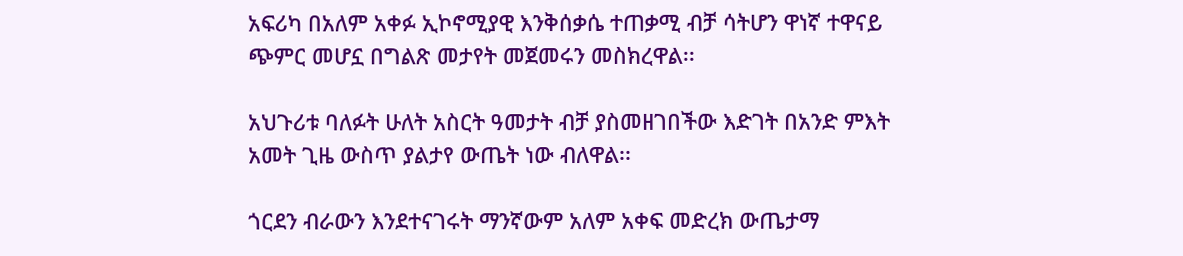አፍሪካ በአለም አቀፉ ኢኮኖሚያዊ እንቅሰቃሴ ተጠቃሚ ብቻ ሳትሆን ዋነኛ ተዋናይ ጭምር መሆኗ በግልጽ መታየት መጀመሩን መስክረዋል፡፡

አህጉሪቱ ባለፉት ሁለት አስርት ዓመታት ብቻ ያስመዘገበችው እድገት በአንድ ምእት አመት ጊዜ ውስጥ ያልታየ ውጤት ነው ብለዋል፡፡

ጎርደን ብራውን እንደተናገሩት ማንኛውም አለም አቀፍ መድረክ ውጤታማ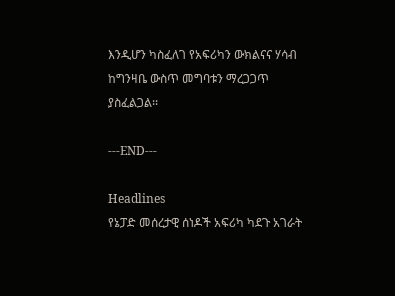እንዲሆን ካስፈለገ የአፍሪካን ውክልናና ሃሳብ ከግንዛቤ ውስጥ መግባቱን ማረጋጋጥ ያስፈልጋል፡፡

---END---

Headlines
የኔፓድ መሰረታዊ ሰነዶች አፍሪካ ካደጉ አገራት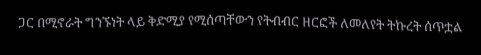ጋር በሚኖራት ግንኙነት ላይ ቅድሚያ የሚሰጣቸውን የትብብር ዘርፎች ለመለየት ትኩረት ሰጥቷል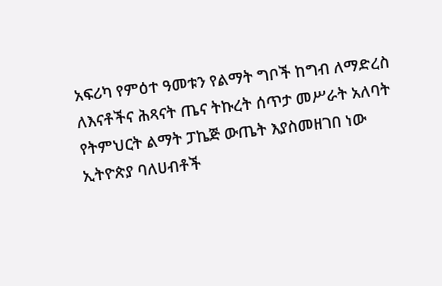አፍሪካ የምዕተ ዓመቱን የልማት ግቦች ከግብ ለማድረስ ለእናቶችና ሕጻናት ጤና ትኩረት ሰጥታ መሥራት አለባት
የትምህርት ልማት ፓኬጅ ውጤት እያስመዘገበ ነው
ኢትዮጵያ ባለሀብቶች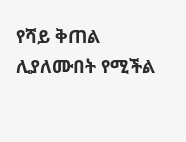የሻይ ቅጠል ሊያለሙበት የሚችል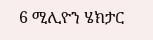6 ሚሊዮን ሄክታር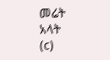መሬት አላት
(c)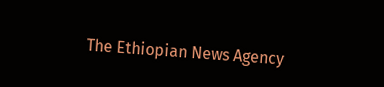The Ethiopian News Agency